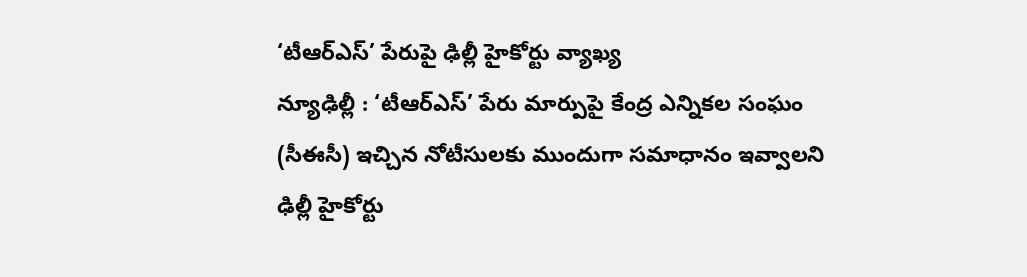‘టీఆర్ఎస్’ పేరుపై ఢిల్లీ హైకోర్టు వ్యాఖ్య
న్యూఢిల్లీ : ‘టీఆర్ఎస్’ పేరు మార్పుపై కేంద్ర ఎన్నికల సంఘం (సీఈసీ) ఇచ్చిన నోటీసులకు ముందుగా సమాధానం ఇవ్వాలని ఢిల్లీ హైకోర్టు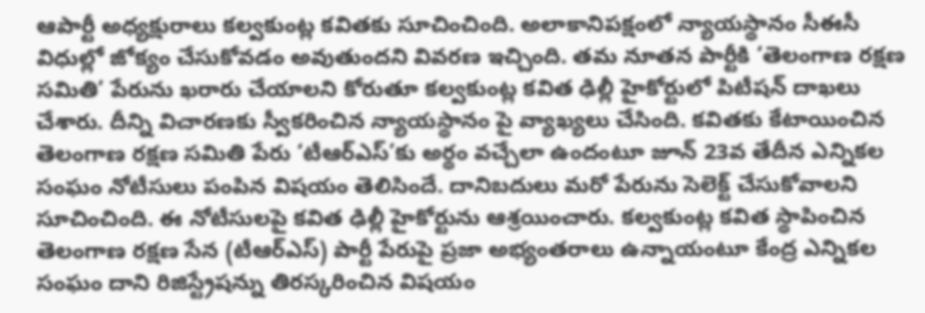ఆపార్టీ అధ్యక్షురాలు కల్వకుంట్ల కవితకు సూచించింది. అలాకానిపక్షంలో న్యాయస్థానం సీఈసీ విధుల్లో జోక్యం చేసుకోవడం అవుతుందని వివరణ ఇచ్చింది. తమ నూతన పార్టీకి ‘తెలంగాణ రక్షణ సమితి’ పేరును ఖరారు చేయాలని కోరుతూ కల్వకుంట్ల కవిత ఢిల్లీ హైకోర్టులో పిటీషన్ దాఖలు చేశారు. దీన్ని విచారణకు స్వీకరించిన న్యాయస్థానం పై వ్యాఖ్యలు చేసింది. కవితకు కేటాయించిన తెలంగాణ రక్షణ సమితి పేరు ‘టీఆర్ఎస్’కు అర్థం వచ్చేలా ఉందంటూ జూన్ 23వ తేదీన ఎన్నికల సంఘం నోటీసులు పంపిన విషయం తెలిసిందే. దానిబదులు మరో పేరును సెలెక్ట్ చేసుకోవాలని సూచించింది. ఈ నోటీసులపై కవిత ఢిల్లీ హైకోర్టును ఆశ్రయించారు. కల్వకుంట్ల కవిత స్థాపించిన తెలంగాణ రక్షణ సేన (టీఆర్ఎస్) పార్టీ పేరుపై ప్రజా అభ్యంతరాలు ఉన్నాయంటూ కేంద్ర ఎన్నికల సంఘం దాని రిజిస్ట్రేషన్ను తిరస్కరించిన విషయం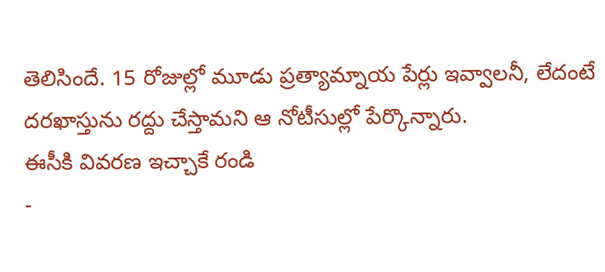తెలిసిందే. 15 రోజుల్లో మూడు ప్రత్యామ్నాయ పేర్లు ఇవ్వాలనీ, లేదంటే దరఖాస్తును రద్దు చేస్తామని ఆ నోటీసుల్లో పేర్కొన్నారు.
ఈసీకి వివరణ ఇచ్చాకే రండి
-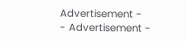Advertisement -
- Advertisement -